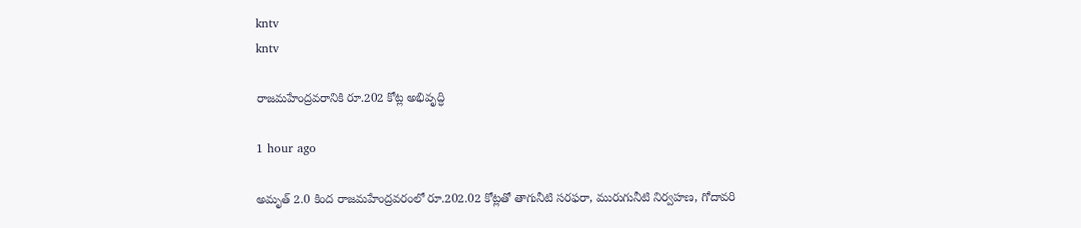kntv
kntv

రాజమహేంద్రవరానికి రూ.202 కోట్ల అభివృద్ధి

1 hour ago

అమృత్ 2.0 కింద రాజమహేంద్రవరంలో రూ.202.02 కోట్లతో తాగునీటి సరఫరా, మురుగునీటి నిర్వహణ, గోదావరి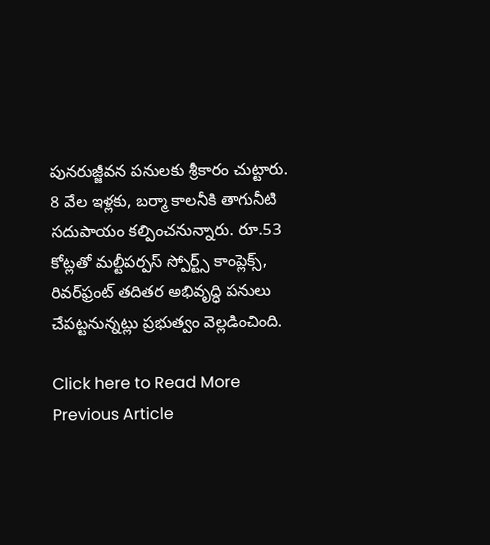పునరుజ్జీవన పనులకు శ్రీకారం చుట్టారు. 8 వేల ఇళ్లకు, బర్మా కాలనీకి తాగునీటి సదుపాయం కల్పించనున్నారు. రూ.53 కోట్లతో మల్టీపర్పస్ స్పోర్ట్స్ కాంప్లెక్స్, రివర్‌ఫ్రంట్ తదితర అభివృద్ధి పనులు చేపట్టనున్నట్లు ప్రభుత్వం వెల్లడించింది.

Click here to Read More
Previous Article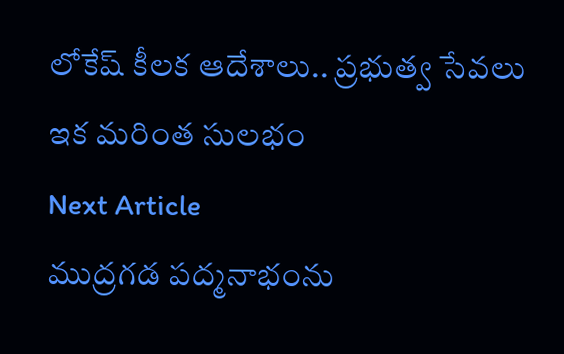లోకేష్ కీలక ఆదేశాలు.. ప్రభుత్వ సేవలు ఇక మరింత సులభం
Next Article
ముద్రగడ పద్మనాభంను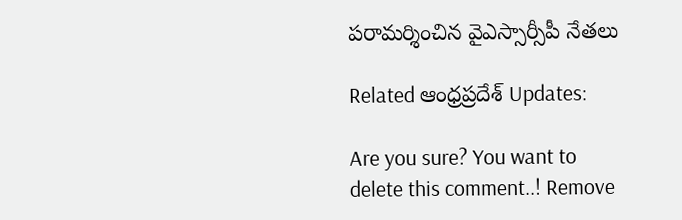పరామర్శించిన వైఎస్సార్సీపీ నేతలు

Related ఆంధ్రప్రదేశ్ Updates:

Are you sure? You want to delete this comment..! Remove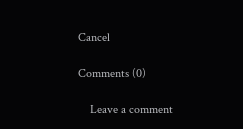Cancel

Comments (0)

    Leave a comment